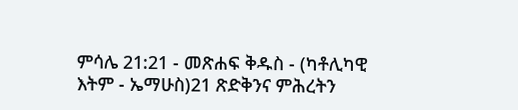ምሳሌ 21:21 - መጽሐፍ ቅዱስ - (ካቶሊካዊ እትም - ኤማሁስ)21 ጽድቅንና ምሕረትን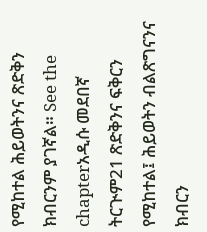የሚከተል ሕይወትንና ጽድቅን ክብርንም ያገኛል። See the chapterአዲሱ መደበኛ ትርጒም21 ጽድቅንና ፍቅርን የሚከተል፤ ሕይወትን ብልጽግናንና ክብርን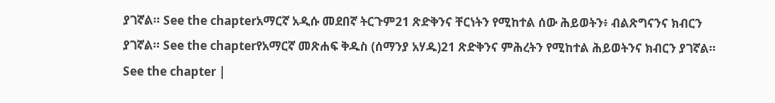ያገኛል። See the chapterአማርኛ አዲሱ መደበኛ ትርጉም21 ጽድቅንና ቸርነትን የሚከተል ሰው ሕይወትን፥ ብልጽግናንና ክብርን ያገኛል። See the chapterየአማርኛ መጽሐፍ ቅዱስ (ሰማንያ አሃዱ)21 ጽድቅንና ምሕረትን የሚከተል ሕይወትንና ክብርን ያገኛል። See the chapter |